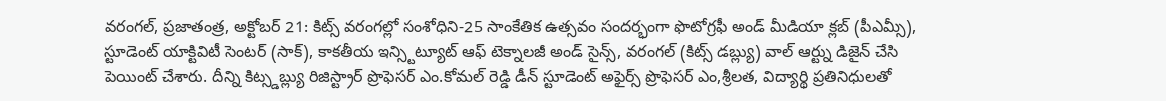వరంగల్, ప్రజాతంత్ర, అక్టోబర్ 21: కిట్స్ వరంగల్లో సంశోధిని-25 సాంకేతిక ఉత్సవం సందర్భంగా ఫొటోగ్రఫీ అండ్ మీడియా క్లబ్ (పీఎమ్సీ), స్టూడెంట్ యాక్టివిటీ సెంటర్ (సాక్), కాకతీయ ఇన్స్టిట్యూట్ ఆఫ్ టెక్నాలజీ అండ్ సైన్స్, వరంగల్ (కిట్స్ డబ్ల్యు) వాల్ ఆర్ట్ను డిజైన్ చేసి పెయింట్ చేశారు. దీన్ని కిట్స్డబ్ల్యు రిజిస్ట్రార్ ప్రొఫెసర్ ఎం.కోమల్ రెడ్డి డీన్ స్టూడెంట్ అఫైర్స్ ప్రొఫెసర్ ఎం,శ్రీలత, విద్యార్థి ప్రతినిధులతో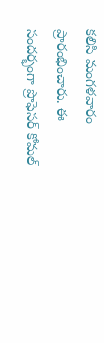కలిసి మంగళవారం ప్రారంభించారు. ఈ సందర్భంగా ప్రొఫెసర్ కోమల్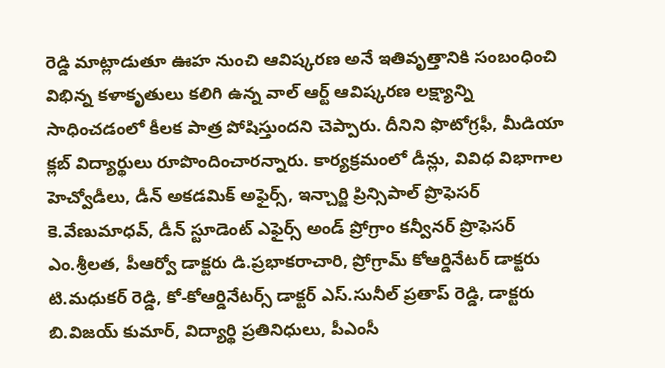రెడ్డి మాట్లాడుతూ ఊహ నుంచి ఆవిష్కరణ అనే ఇతివృత్తానికి సంబంధించి విభిన్న కళాకృతులు కలిగి ఉన్న వాల్ ఆర్ట్ ఆవిష్కరణ లక్ష్యాన్ని సాధించడంలో కీలక పాత్ర పోషిస్తుందని చెప్పారు. దీనిని ఫొటోగ్రఫీ, మీడియా క్లబ్ విద్యార్థులు రూపొందించారన్నారు. కార్యక్రమంలో డీన్లు, వివిధ విభాగాల హెచ్వోడీలు, డీన్ అకడమిక్ అఫైర్స్, ఇన్చార్జి ప్రిన్సిపాల్ ప్రొఫెసర్ కె.వేణుమాధవ్, డీన్ స్టూడెంట్ ఎఫైర్స్ అండ్ ప్రోగ్రాం కన్వీనర్ ప్రొఫెసర్ ఎం.శ్రీలత, పీఆర్వో డాక్టరు డి.ప్రభాకరాచారి, ప్రోగ్రామ్ కోఆర్డినేటర్ డాక్టరు టి.మధుకర్ రెడ్డి, కో-కోఆర్డినేటర్స్ డాక్టర్ ఎస్.సునీల్ ప్రతాప్ రెడ్డి, డాక్టరు బి.విజయ్ కుమార్, విద్యార్థి ప్రతినిధులు, పీఎంసీ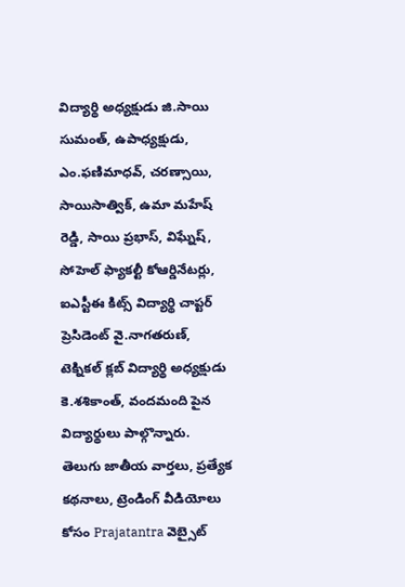విద్యార్థి అధ్యక్షుడు జి.సాయి సుమంత్, ఉపాధ్యక్షుడు, ఎం.ఫణిమాధవ్, చరణ్సాయి, సాయిసాత్విక్, ఉమా మహేష్ రెడ్డి, సాయి ప్రభాస్, విఘ్నేష్, సోహెల్ ఫ్యాకల్టీ కోఆర్డినేటర్లు, ఐఎస్టీఈ కిట్స్ విద్యార్థి చాప్టర్ ప్రెసిడెంట్ వై.నాగతరుణ్, టెక్నికల్ క్లబ్ విద్యార్థి అధ్యక్షుడు కె.శశికాంత్, వందమంది పైన విద్యార్థులు పాల్గొన్నారు.
తెలుగు జాతీయ వార్తలు, ప్రత్యేక కథనాలు, ట్రెండింగ్ వీడియోలు కోసం Prajatantra వెబ్సైట్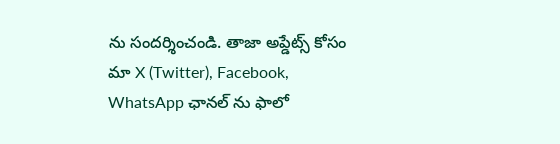ను సందర్శించండి. తాజా అప్డేట్స్ కోసం మా X (Twitter), Facebook, WhatsApp ఛానల్ ను ఫాలో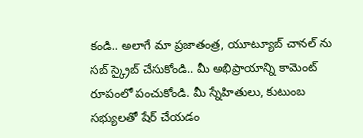కండి.. అలాగే మా ప్రజాతంత్ర, యూట్యూబ్ చానల్ ను సబ్ స్క్రైబ్ చేసుకోండి.. మీ అభిప్రాయాన్ని కామెంట్ రూపంలో పంచుకోండి. మీ స్నేహితులు, కుటుంబ సభ్యులతో షేర్ చేయడం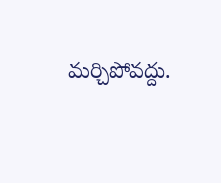మర్చిపోవద్దు.